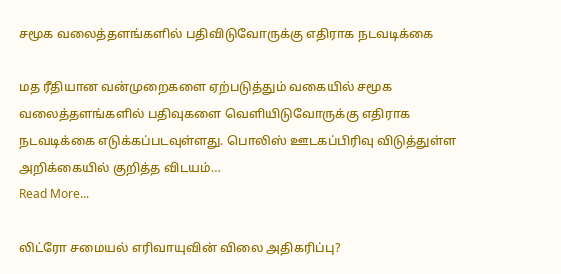சமூக வலைத்தளங்களில் பதிவிடுவோருக்கு எதிராக நடவடிக்கை

மத ரீதியான வன்முறைகளை ஏற்படுத்தும் வகையில் சமூக வலைத்தளங்களில் பதிவுகளை வெளியிடுவோருக்கு எதிராக நடவடிக்கை எடுக்கப்படவுள்ளது. பொலிஸ் ஊடகப்பிரிவு விடுத்துள்ள அறிக்கையில் குறித்த விடயம்…
Read More...

லிட்ரோ சமையல் எரிவாயுவின் விலை அதிகரிப்பு?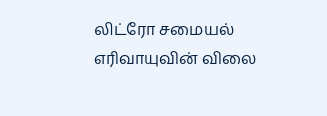லிட்ரோ சமையல் எரிவாயுவின் விலை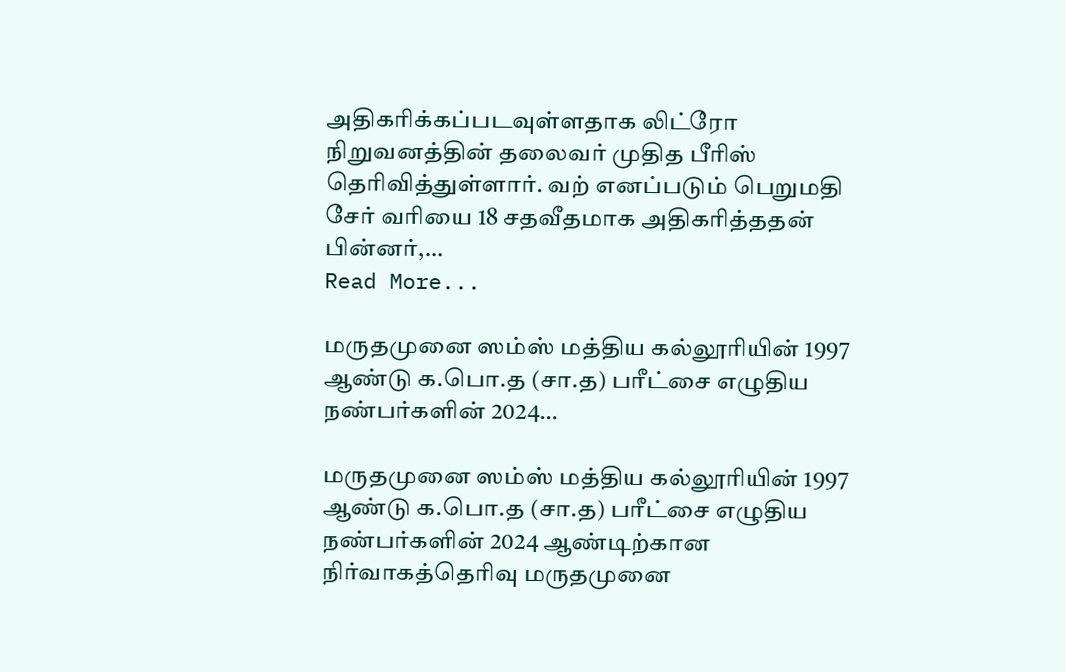அதிகரிக்கப்படவுள்ளதாக லிட்ரோ நிறுவனத்தின் தலைவர் முதித பீரிஸ் தெரிவித்துள்ளார். வற் எனப்படும் பெறுமதி சேர் வரியை 18 சதவீதமாக அதிகரித்ததன் பின்னர்,…
Read More...

மருதமுனை ஸம்ஸ் மத்திய கல்லூரியின் 1997 ஆண்டு க.பொ.த (சா.த) பரீட்சை எழுதிய நண்பர்களின் 2024…

மருதமுனை ஸம்ஸ் மத்திய கல்லூரியின் 1997 ஆண்டு க.பொ.த (சா.த) பரீட்சை எழுதிய நண்பர்களின் 2024 ஆண்டிற்கான நிர்வாகத்தெரிவு மருதமுனை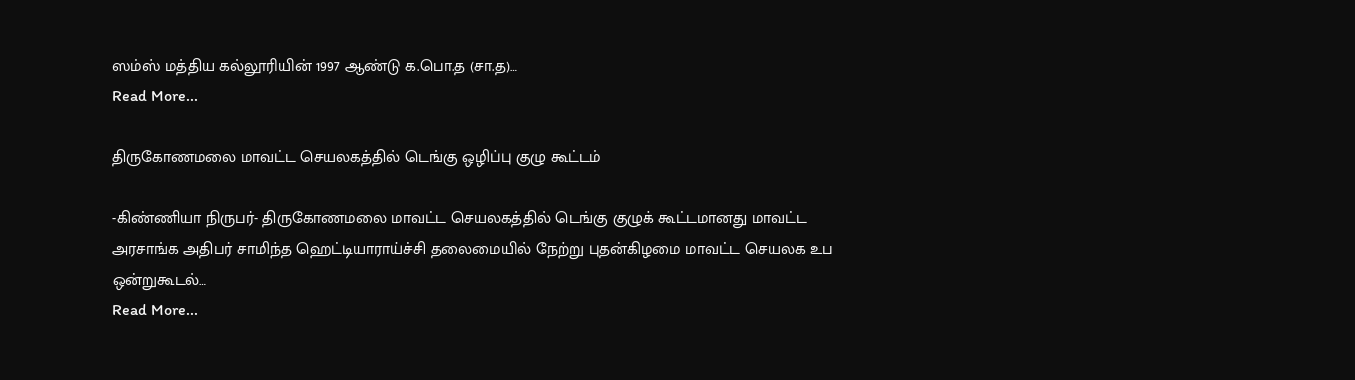ஸம்ஸ் மத்திய கல்லூரியின் 1997 ஆண்டு க.பொ.த (சா.த)…
Read More...

திருகோணமலை மாவட்ட செயலகத்தில் டெங்கு ஒழிப்பு குழு கூட்டம்

-கிண்ணியா நிருபர்- திருகோணமலை மாவட்ட செயலகத்தில் டெங்கு குழுக் கூட்டமானது மாவட்ட அரசாங்க அதிபர் சாமிந்த ஹெட்டியாராய்ச்சி தலைமையில் நேற்று புதன்கிழமை மாவட்ட செயலக உப ஒன்றுகூடல்…
Read More...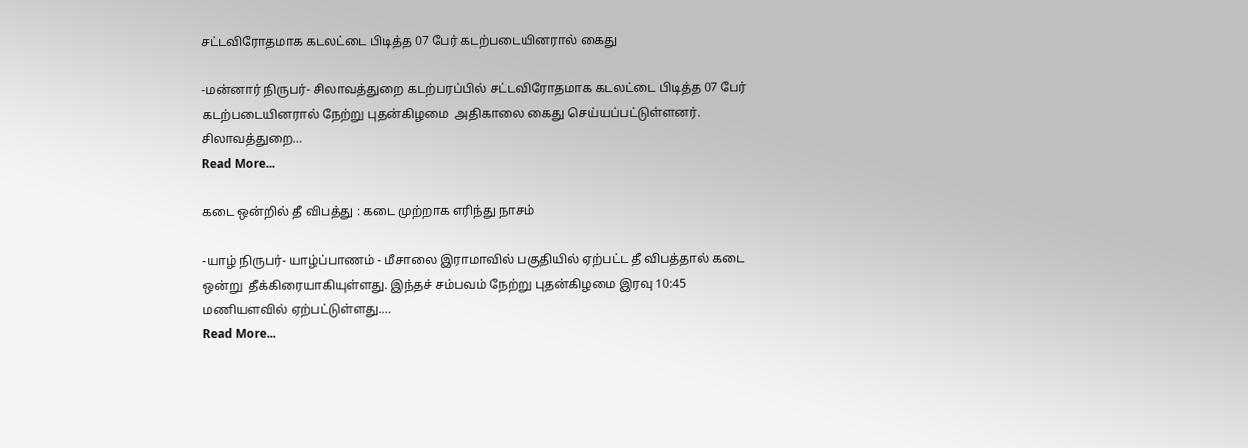சட்டவிரோதமாக கடலட்டை பிடித்த 07 பேர் கடற்படையினரால் கைது

-மன்னார் நிருபர்- சிலாவத்துறை கடற்பரப்பில் சட்டவிரோதமாக கடலட்டை பிடித்த 07 பேர் கடற்படையினரால் நேற்று புதன்கிழமை  அதிகாலை கைது செய்யப்பட்டுள்ளனர். சிலாவத்துறை…
Read More...

கடை ஒன்றில் தீ விபத்து : கடை முற்றாக எரிந்து நாசம்

-யாழ் நிருபர்- யாழ்ப்பாணம் - மீசாலை இராமாவில் பகுதியில் ஏற்பட்ட தீ விபத்தால் கடை ஒன்று  தீக்கிரையாகியுள்ளது. இந்தச் சம்பவம் நேற்று புதன்கிழமை இரவு 10:45 மணியளவில் ஏற்பட்டுள்ளது.…
Read More...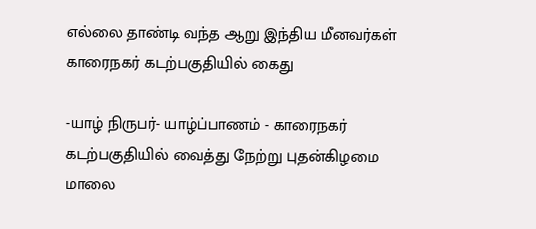எல்லை தாண்டி வந்த ஆறு இந்திய மீனவர்கள் காரைநகர் கடற்பகுதியில் கைது

-யாழ் நிருபர்- யாழ்ப்பாணம் - காரைநகர் கடற்பகுதியில் வைத்து நேற்று புதன்கிழமை மாலை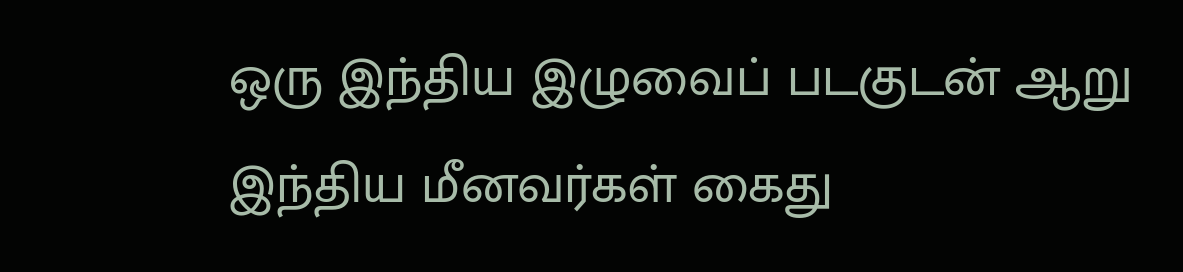ஒரு இந்திய இழுவைப் படகுடன் ஆறு இந்திய மீனவர்கள் கைது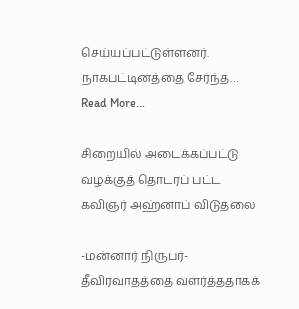செய்யப்பட்டுள்ளனர். நாகபட்டினத்தை சேர்ந்த…
Read More...

சிறையில் அடைக்கப்பட்டு வழக்குத் தொடரப் பட்ட கவிஞர் அஹ்னாப் விடுதலை

-மன்னார் நிருபர்- தீவிரவாதத்தை வளர்த்ததாகக்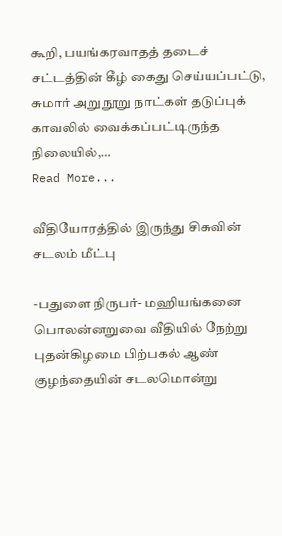கூறி, பயங்கரவாதத் தடைச் சட்டத்தின் கீழ் கைது செய்யப்பட்டு, சுமார் அறுநூறு நாட்கள் தடுப்புக் காவலில் வைக்கப்பட்டிருந்த நிலையில்,…
Read More...

வீதியோரத்தில் இருந்து சிசுவின் சடலம் மீட்பு

-பதுளை நிருபர்- மஹியங்கனை பொலன்னறுவை வீதியில் நேற்று புதன்கிழமை பிற்பகல் ஆண் குழந்தையின் சடலமொன்று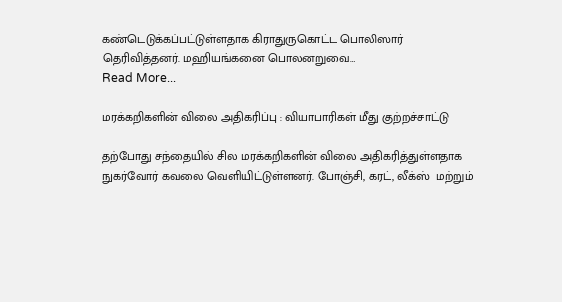கண்டெடுக்கப்பட்டுள்ளதாக கிராதுருகொட்ட பொலிஸார் தெரிவித்தனர். மஹியங்கனை பொலனறுவை…
Read More...

மரக்கறிகளின் விலை அதிகரிப்பு : வியாபாரிகள் மீது குற்றச்சாட்டு

தற்போது சந்தையில் சில மரக்கறிகளின் விலை அதிகரித்துள்ளதாக நுகர்வோர் கவலை வெளியிட்டுள்ளனர். போஞ்சி, கரட், லீக்ஸ்  மற்றும்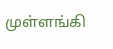முள்ளங்கி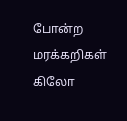போன்ற மரக்கறிகள் கிலோ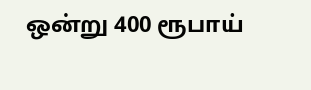ஒன்று 400 ரூபாய்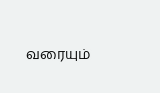வரையும்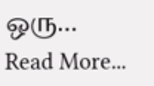ஒரு…
Read More...